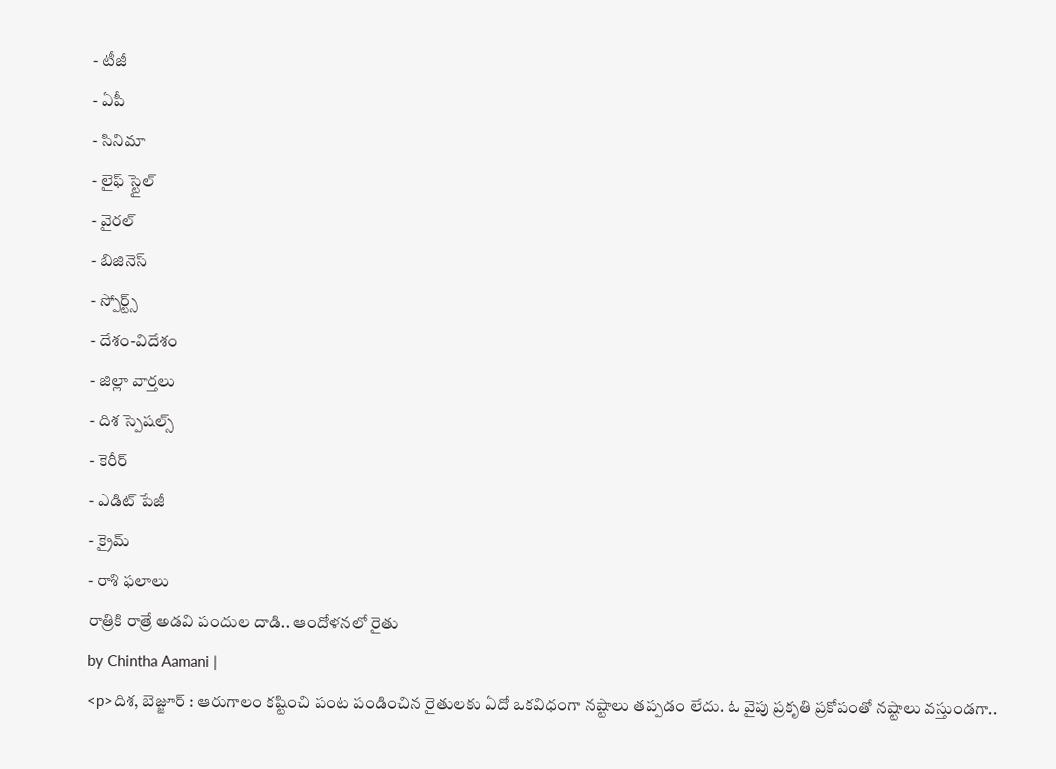- టీజీ
- ఏపీ
- సినిమా
- లైఫ్ స్టైల్
- వైరల్
- బిజినెస్
- స్పోర్ట్స్
- దేశం-విదేశం
- జిల్లా వార్తలు
- దిశ స్పెషల్స్
- కెరీర్
- ఎడిట్ పేజీ
- క్రైమ్
- రాశి ఫలాలు
రాత్రికి రాత్రే అడవి పందుల దాడి.. ఆందోళనలో రైతు
by Chintha Aamani |
<p>దిశ, బెజ్జూర్ : ఆరుగాలం కష్టించి పంట పండించిన రైతులకు ఏదో ఒకవిధంగా నష్టాలు తప్పడం లేదు. ఓ వైపు ప్రకృతి ప్రకోపంతో నష్టాలు వస్తుండగా..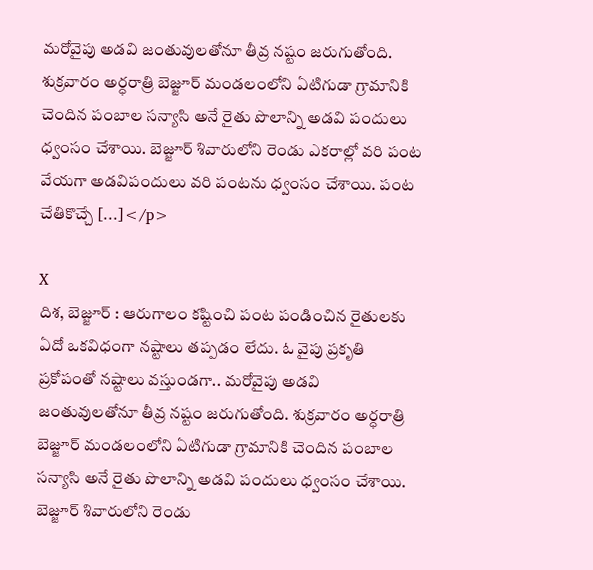మరోవైపు అడవి జంతువులతోనూ తీవ్ర నష్టం జరుగుతోంది. శుక్రవారం అర్ధరాత్రి బెజ్జూర్ మండలంలోని ఏటిగుడా గ్రామానికి చెందిన పంబాల సన్యాసి అనే రైతు పొలాన్ని అడవి పందులు ధ్వంసం చేశాయి. బెజ్జూర్ శివారులోని రెండు ఎకరాల్లో వరి పంట వేయగా అడవిపందులు వరి పంటను ధ్వంసం చేశాయి. పంట చేతికొచ్చే […]</p>

X
దిశ, బెజ్జూర్ : ఆరుగాలం కష్టించి పంట పండించిన రైతులకు ఏదో ఒకవిధంగా నష్టాలు తప్పడం లేదు. ఓ వైపు ప్రకృతి ప్రకోపంతో నష్టాలు వస్తుండగా.. మరోవైపు అడవి జంతువులతోనూ తీవ్ర నష్టం జరుగుతోంది. శుక్రవారం అర్ధరాత్రి బెజ్జూర్ మండలంలోని ఏటిగుడా గ్రామానికి చెందిన పంబాల సన్యాసి అనే రైతు పొలాన్ని అడవి పందులు ధ్వంసం చేశాయి.
బెజ్జూర్ శివారులోని రెండు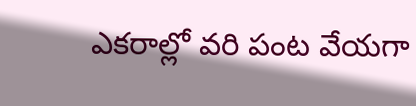ఎకరాల్లో వరి పంట వేయగా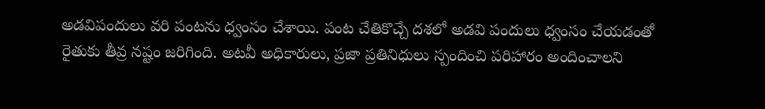అడవిపందులు వరి పంటను ధ్వంసం చేశాయి. పంట చేతికొచ్చే దశలో అడవి పందులు ధ్వంసం చేయడంతో రైతుకు తీవ్ర నష్టం జరిగింది. అటవీ అధికారులు, ప్రజా ప్రతినిధులు స్పందించి పరిహారం అందించాలని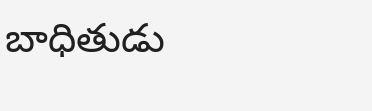బాధితుడు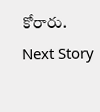కోరారు.
Next Story